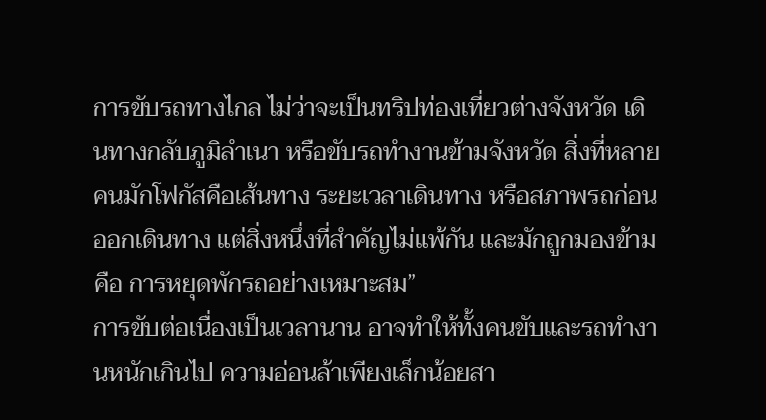การขับรถทางไกล ไม่ว่าจะเป็นทริปท่องเที่ยวต่างจังหวัด เดินทางกลับภูมิลำเนา หรือขับรถทำงานข้ามจังหวัด สิ่งที่หลายคนมักโฟกัสคือเส้นทาง ระยะเวลาเดินทาง หรือสภาพรถก่อนออกเดินทาง แต่สิ่งหนึ่งที่สำคัญไม่แพ้กัน และมักถูกมองข้าม คือ การหยุดพักรถอย่างเหมาะสม”
การขับต่อเนื่องเป็นเวลานาน อาจทำให้ทั้งคนขับและรถทำงานหนักเกินไป ความอ่อนล้าเพียงเล็กน้อยสา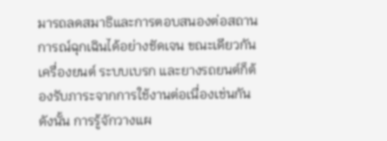มารถลดสมาธิและการตอบสนองต่อสถานการณ์ฉุกเฉินได้อย่างชัดเจน ขณะเดียวกัน เครื่องยนต์ ระบบเบรก และยางรถยนต์ก็ต้องรับภาระจากการใช้งานต่อเนื่องเช่นกัน
ดังนั้น การรู้จักวางแผ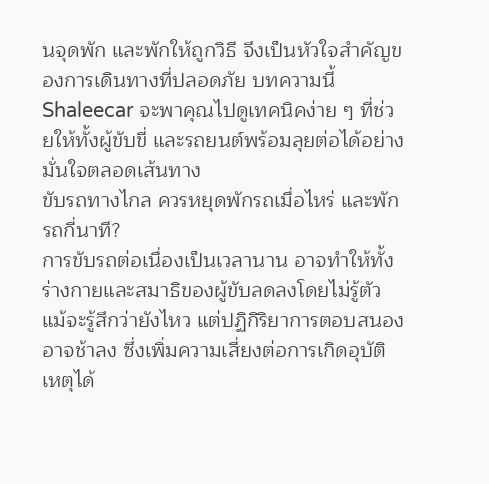นจุดพัก และพักให้ถูกวิธี จึงเป็นหัวใจสำคัญของการเดินทางที่ปลอดภัย บทความนี้ Shaleecar จะพาคุณไปดูเทคนิคง่าย ๆ ที่ช่วยให้ทั้งผู้ขับขี่ และรถยนต์พร้อมลุยต่อได้อย่างมั่นใจตลอดเส้นทาง
ขับรถทางไกล ควรหยุดพักรถเมื่อไหร่ และพักรถกี่นาที?
การขับรถต่อเนื่องเป็นเวลานาน อาจทำให้ทั้งร่างกายและสมาธิของผู้ขับลดลงโดยไม่รู้ตัว แม้จะรู้สึกว่ายังไหว แต่ปฏิกิริยาการตอบสนองอาจช้าลง ซึ่งเพิ่มความเสี่ยงต่อการเกิดอุบัติเหตุได้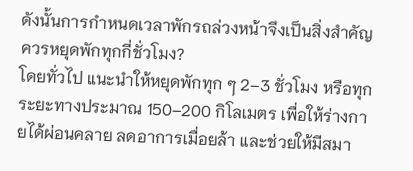ดังนั้นการกำหนดเวลาพักรถล่วงหน้าจึงเป็นสิ่งสำคัญ
ควรหยุดพักทุกกี่ชั่วโมง?
โดยทั่วไป แนะนำให้หยุดพักทุก ๆ 2–3 ชั่วโมง หรือทุกระยะทางประมาณ 150–200 กิโลเมตร เพื่อให้ร่างกายได้ผ่อนคลาย ลดอาการเมื่อยล้า และช่วยให้มีสมา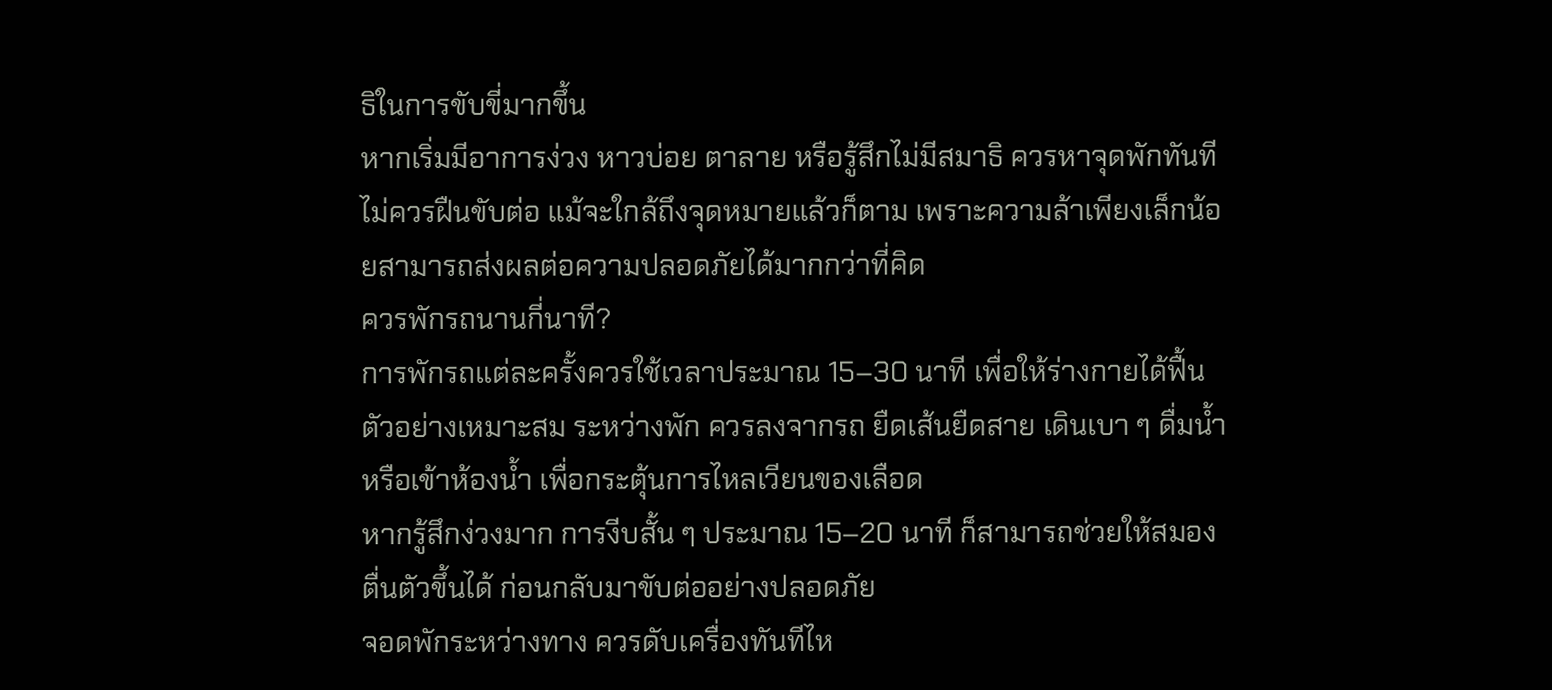ธิในการขับขี่มากขึ้น
หากเริ่มมีอาการง่วง หาวบ่อย ตาลาย หรือรู้สึกไม่มีสมาธิ ควรหาจุดพักทันที ไม่ควรฝืนขับต่อ แม้จะใกล้ถึงจุดหมายแล้วก็ตาม เพราะความล้าเพียงเล็กน้อยสามารถส่งผลต่อความปลอดภัยได้มากกว่าที่คิด
ควรพักรถนานกี่นาที?
การพักรถแต่ละครั้งควรใช้เวลาประมาณ 15–30 นาที เพื่อให้ร่างกายได้ฟื้นตัวอย่างเหมาะสม ระหว่างพัก ควรลงจากรถ ยืดเส้นยืดสาย เดินเบา ๆ ดื่มน้ำ หรือเข้าห้องน้ำ เพื่อกระตุ้นการไหลเวียนของเลือด
หากรู้สึกง่วงมาก การงีบสั้น ๆ ประมาณ 15–20 นาที ก็สามารถช่วยให้สมองตื่นตัวขึ้นได้ ก่อนกลับมาขับต่ออย่างปลอดภัย
จอดพักระหว่างทาง ควรดับเครื่องทันทีไห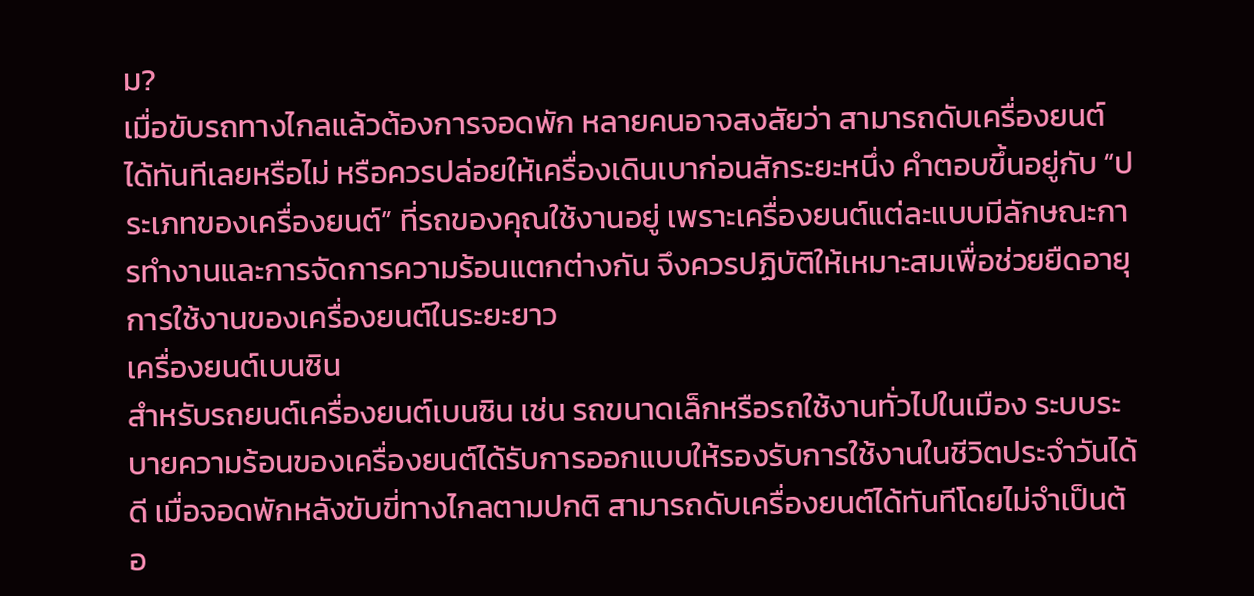ม?
เมื่อขับรถทางไกลแล้วต้องการจอดพัก หลายคนอาจสงสัยว่า สามารถดับเครื่องยนต์ได้ทันทีเลยหรือไม่ หรือควรปล่อยให้เครื่องเดินเบาก่อนสักระยะหนึ่ง คำตอบขึ้นอยู่กับ “ประเภทของเครื่องยนต์” ที่รถของคุณใช้งานอยู่ เพราะเครื่องยนต์แต่ละแบบมีลักษณะการทำงานและการจัดการความร้อนแตกต่างกัน จึงควรปฏิบัติให้เหมาะสมเพื่อช่วยยืดอายุการใช้งานของเครื่องยนต์ในระยะยาว
เครื่องยนต์เบนซิน
สำหรับรถยนต์เครื่องยนต์เบนซิน เช่น รถขนาดเล็กหรือรถใช้งานทั่วไปในเมือง ระบบระบายความร้อนของเครื่องยนต์ได้รับการออกแบบให้รองรับการใช้งานในชีวิตประจำวันได้ดี เมื่อจอดพักหลังขับขี่ทางไกลตามปกติ สามารถดับเครื่องยนต์ได้ทันทีโดยไม่จำเป็นต้อ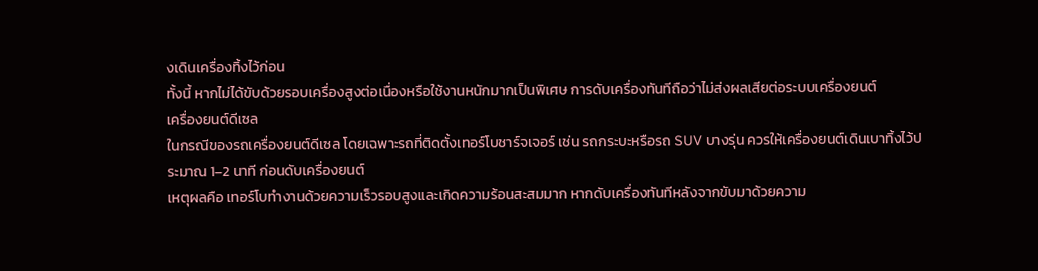งเดินเครื่องทิ้งไว้ก่อน
ทั้งนี้ หากไม่ได้ขับด้วยรอบเครื่องสูงต่อเนื่องหรือใช้งานหนักมากเป็นพิเศษ การดับเครื่องทันทีถือว่าไม่ส่งผลเสียต่อระบบเครื่องยนต์
เครื่องยนต์ดีเซล
ในกรณีของรถเครื่องยนต์ดีเซล โดยเฉพาะรถที่ติดตั้งเทอร์โบชาร์จเจอร์ เช่น รถกระบะหรือรถ SUV บางรุ่น ควรให้เครื่องยนต์เดินเบาทิ้งไว้ประมาณ 1–2 นาที ก่อนดับเครื่องยนต์
เหตุผลคือ เทอร์โบทำงานด้วยความเร็วรอบสูงและเกิดความร้อนสะสมมาก หากดับเครื่องทันทีหลังจากขับมาด้วยความ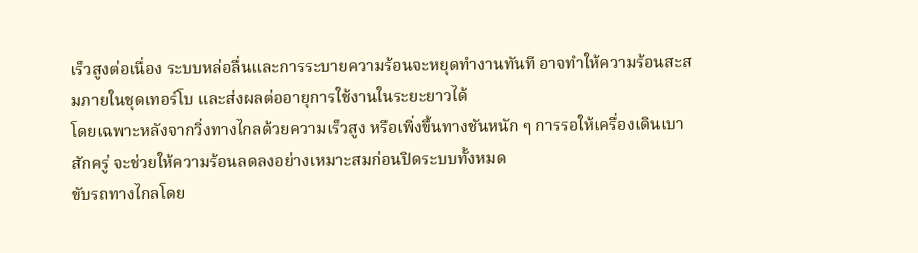เร็วสูงต่อเนื่อง ระบบหล่อลื่นและการระบายความร้อนจะหยุดทำงานทันที อาจทำให้ความร้อนสะสมภายในชุดเทอร์โบ และส่งผลต่ออายุการใช้งานในระยะยาวได้
โดยเฉพาะหลังจากวิ่งทางไกลด้วยความเร็วสูง หรือเพิ่งขึ้นทางชันหนัก ๆ การรอให้เครื่องเดินเบาสักครู่ จะช่วยให้ความร้อนลดลงอย่างเหมาะสมก่อนปิดระบบทั้งหมด
ขับรถทางไกลโดย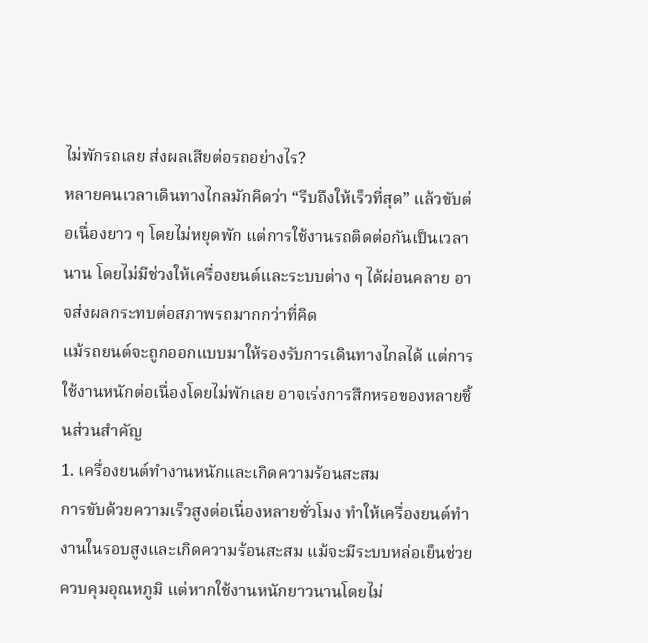ไม่พักรถเลย ส่งผลเสียต่อรถอย่างไร?
หลายคนเวลาเดินทางไกลมักคิดว่า “รีบถึงให้เร็วที่สุด” แล้วขับต่อเนื่องยาว ๆ โดยไม่หยุดพัก แต่การใช้งานรถติดต่อกันเป็นเวลานาน โดยไม่มีช่วงให้เครื่องยนต์และระบบต่าง ๆ ได้ผ่อนคลาย อาจส่งผลกระทบต่อสภาพรถมากกว่าที่คิด
แม้รถยนต์จะถูกออกแบบมาให้รองรับการเดินทางไกลได้ แต่การใช้งานหนักต่อเนื่องโดยไม่พักเลย อาจเร่งการสึกหรอของหลายชิ้นส่วนสำคัญ
1. เครื่องยนต์ทำงานหนักและเกิดความร้อนสะสม
การขับด้วยความเร็วสูงต่อเนื่องหลายชั่วโมง ทำให้เครื่องยนต์ทำงานในรอบสูงและเกิดความร้อนสะสม แม้จะมีระบบหล่อเย็นช่วยควบคุมอุณหภูมิ แต่หากใช้งานหนักยาวนานโดยไม่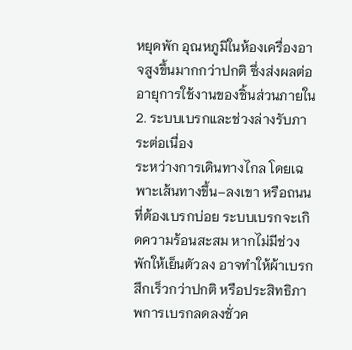หยุดพัก อุณหภูมิในห้องเครื่องอาจสูงขึ้นมากกว่าปกติ ซึ่งส่งผลต่ออายุการใช้งานของชิ้นส่วนภายใน
2. ระบบเบรกและช่วงล่างรับภาระต่อเนื่อง
ระหว่างการเดินทางไกล โดยเฉพาะเส้นทางขึ้น–ลงเขา หรือถนนที่ต้องเบรกบ่อย ระบบเบรกจะเกิดความร้อนสะสม หากไม่มีช่วงพักให้เย็นตัวลง อาจทำให้ผ้าเบรกสึกเร็วกว่าปกติ หรือประสิทธิภาพการเบรกลดลงชั่วค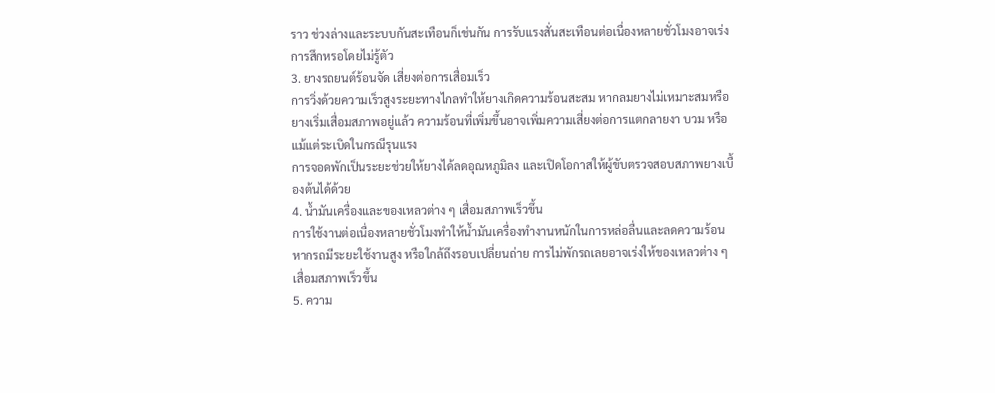ราว ช่วงล่างและระบบกันสะเทือนก็เช่นกัน การรับแรงสั่นสะเทือนต่อเนื่องหลายชั่วโมงอาจเร่งการสึกหรอโดยไม่รู้ตัว
3. ยางรถยนต์ร้อนจัด เสี่ยงต่อการเสื่อมเร็ว
การวิ่งด้วยความเร็วสูงระยะทางไกลทำให้ยางเกิดความร้อนสะสม หากลมยางไม่เหมาะสมหรือยางเริ่มเสื่อมสภาพอยู่แล้ว ความร้อนที่เพิ่มขึ้นอาจเพิ่มความเสี่ยงต่อการแตกลายงา บวม หรือแม้แต่ระเบิดในกรณีรุนแรง
การจอดพักเป็นระยะช่วยให้ยางได้ลดอุณหภูมิลง และเปิดโอกาสให้ผู้ขับตรวจสอบสภาพยางเบื้องต้นได้ด้วย
4. น้ำมันเครื่องและของเหลวต่าง ๆ เสื่อมสภาพเร็วขึ้น
การใช้งานต่อเนื่องหลายชั่วโมงทำให้น้ำมันเครื่องทำงานหนักในการหล่อลื่นและลดความร้อน หากรถมีระยะใช้งานสูง หรือใกล้ถึงรอบเปลี่ยนถ่าย การไม่พักรถเลยอาจเร่งให้ของเหลวต่าง ๆ เสื่อมสภาพเร็วขึ้น
5. ความ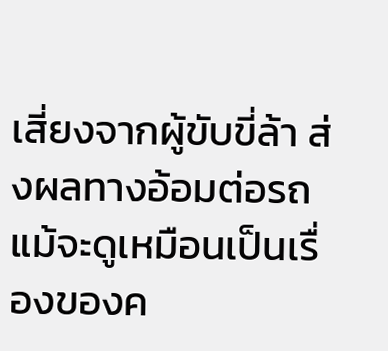เสี่ยงจากผู้ขับขี่ล้า ส่งผลทางอ้อมต่อรถ
แม้จะดูเหมือนเป็นเรื่องของค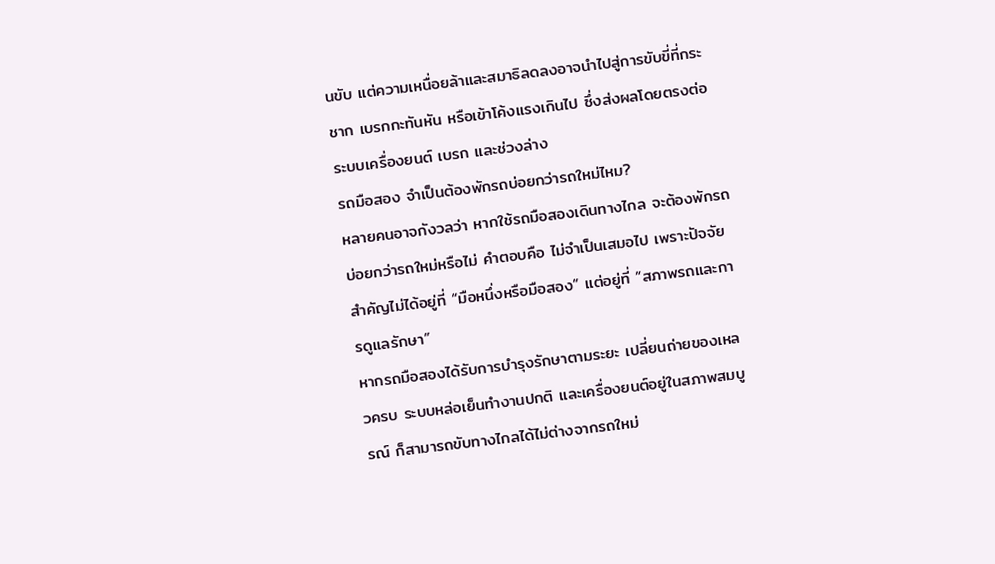นขับ แต่ความเหนื่อยล้าและสมาธิลดลงอาจนำไปสู่การขับขี่ที่กระชาก เบรกกะทันหัน หรือเข้าโค้งแรงเกินไป ซึ่งส่งผลโดยตรงต่อระบบเครื่องยนต์ เบรก และช่วงล่าง
รถมือสอง จำเป็นต้องพักรถบ่อยกว่ารถใหม่ไหม?
หลายคนอาจกังวลว่า หากใช้รถมือสองเดินทางไกล จะต้องพักรถบ่อยกว่ารถใหม่หรือไม่ คำตอบคือ ไม่จำเป็นเสมอไป เพราะปัจจัยสำคัญไม่ได้อยู่ที่ “มือหนึ่งหรือมือสอง” แต่อยู่ที่ “สภาพรถและการดูแลรักษา”
หากรถมือสองได้รับการบำรุงรักษาตามระยะ เปลี่ยนถ่ายของเหลวครบ ระบบหล่อเย็นทำงานปกติ และเครื่องยนต์อยู่ในสภาพสมบูรณ์ ก็สามารถขับทางไกลได้ไม่ต่างจากรถใหม่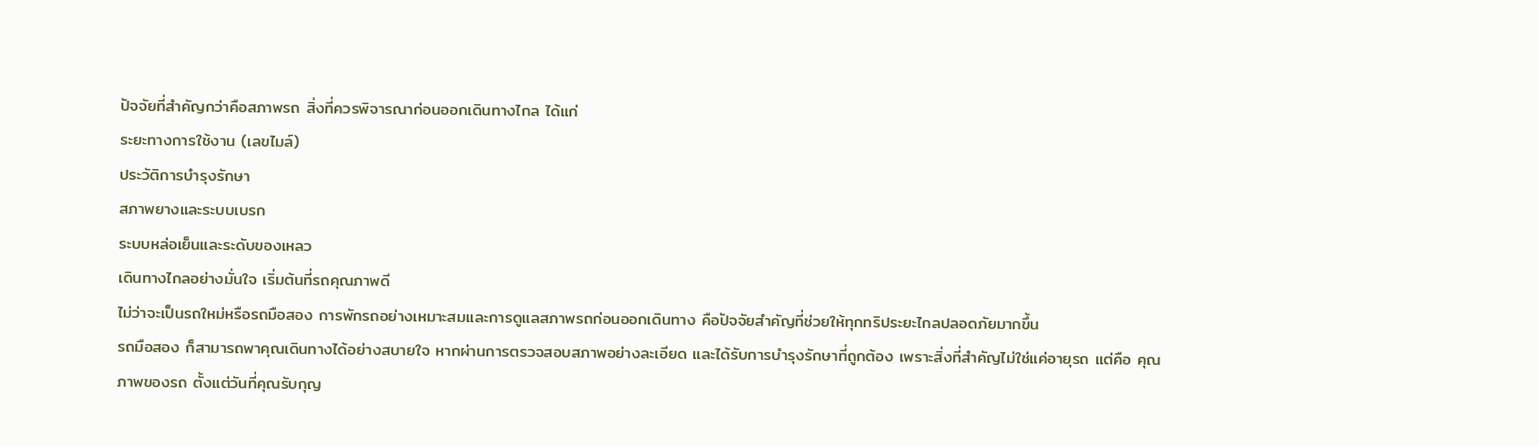ปัจจัยที่สำคัญกว่าคือสภาพรถ สิ่งที่ควรพิจารณาก่อนออกเดินทางไกล ได้แก่
ระยะทางการใช้งาน (เลขไมล์)
ประวัติการบำรุงรักษา
สภาพยางและระบบเบรก
ระบบหล่อเย็นและระดับของเหลว
เดินทางไกลอย่างมั่นใจ เริ่มต้นที่รถคุณภาพดี
ไม่ว่าจะเป็นรถใหม่หรือรถมือสอง การพักรถอย่างเหมาะสมและการดูแลสภาพรถก่อนออกเดินทาง คือปัจจัยสำคัญที่ช่วยให้ทุกทริประยะไกลปลอดภัยมากขึ้น
รถมือสอง ก็สามารถพาคุณเดินทางได้อย่างสบายใจ หากผ่านการตรวจสอบสภาพอย่างละเอียด และได้รับการบำรุงรักษาที่ถูกต้อง เพราะสิ่งที่สำคัญไม่ใช่แค่อายุรถ แต่คือ คุณภาพของรถ ตั้งแต่วันที่คุณรับกุญ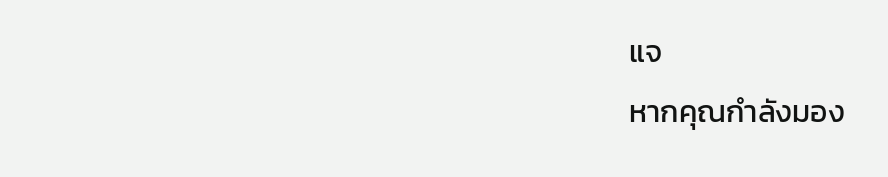แจ
หากคุณกำลังมอง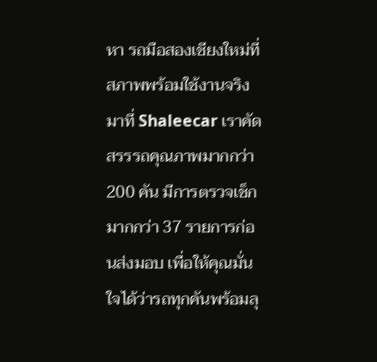หา รถมือสองเชียงใหม่ที่สภาพพร้อมใช้งานจริง มาที่ Shaleecar เราคัดสรรรถคุณภาพมากกว่า 200 คัน มีการตรวจเช็กมากกว่า 37 รายการก่อนส่งมอบ เพื่อให้คุณมั่นใจได้ว่ารถทุกคันพร้อมลุ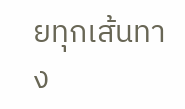ยทุกเส้นทาง